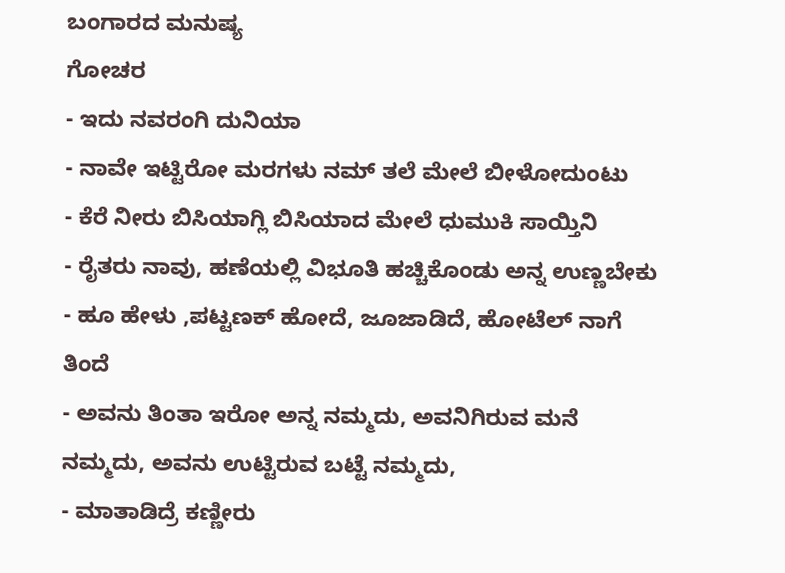ಬಂಗಾರದ ಮನುಷ್ಯ
ಗೋಚರ
- ಇದು ನವರಂಗಿ ದುನಿಯಾ
- ನಾವೇ ಇಟ್ಟಿರೋ ಮರಗಳು ನಮ್ ತಲೆ ಮೇಲೆ ಬೀಳೋದುಂಟು
- ಕೆರೆ ನೀರು ಬಿಸಿಯಾಗ್ಲಿ ಬಿಸಿಯಾದ ಮೇಲೆ ಧುಮುಕಿ ಸಾಯ್ತಿನಿ
- ರೈತರು ನಾವು, ಹಣೆಯಲ್ಲಿ ವಿಭೂತಿ ಹಚ್ಚಿಕೊಂಡು ಅನ್ನ ಉಣ್ಣಬೇಕು
- ಹೂ ಹೇಳು ,ಪಟ್ಟಣಕ್ ಹೋದೆ, ಜೂಜಾಡಿದೆ, ಹೋಟೆಲ್ ನಾಗೆ ತಿಂದೆ
- ಅವನು ತಿಂತಾ ಇರೋ ಅನ್ನ ನಮ್ಮದು, ಅವನಿಗಿರುವ ಮನೆ ನಮ್ಮದು, ಅವನು ಉಟ್ಟಿರುವ ಬಟ್ಟೆ ನಮ್ಮದು,
- ಮಾತಾಡಿದ್ರೆ ಕಣ್ಣೀರು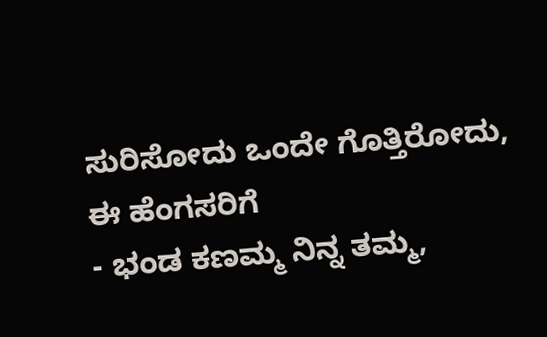ಸುರಿಸೋದು ಒಂದೇ ಗೊತ್ತಿರೋದು, ಈ ಹೆಂಗಸರಿಗೆ
- ಭಂಡ ಕಣಮ್ಮ ನಿನ್ನ ತಮ್ಮ,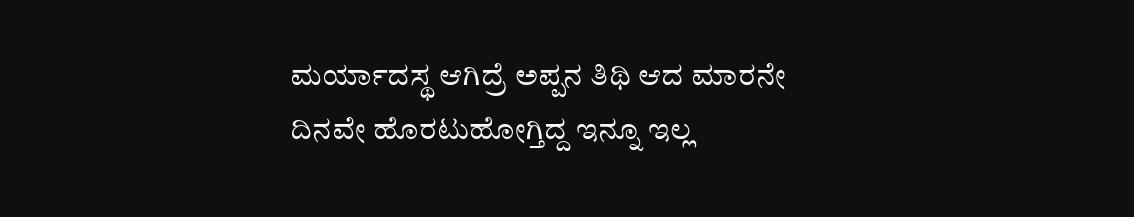ಮರ್ಯಾದಸ್ಥ ಆಗಿದ್ರೆ ಅಪ್ಪನ ತಿಥಿ ಆದ ಮಾರನೇ ದಿನವೇ ಹೊರಟುಹೋಗ್ತಿದ್ದ ಇನ್ನೂ ಇಲ್ಲ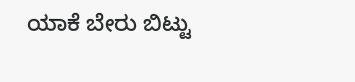ಯಾಕೆ ಬೇರು ಬಿಟ್ಟು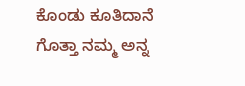ಕೊಂಡು ಕೂತಿದಾನೆ ಗೊತ್ತಾ ನಮ್ಮ ಅನ್ನ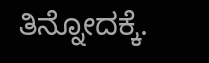ತಿನ್ನೋದಕ್ಕೆ.